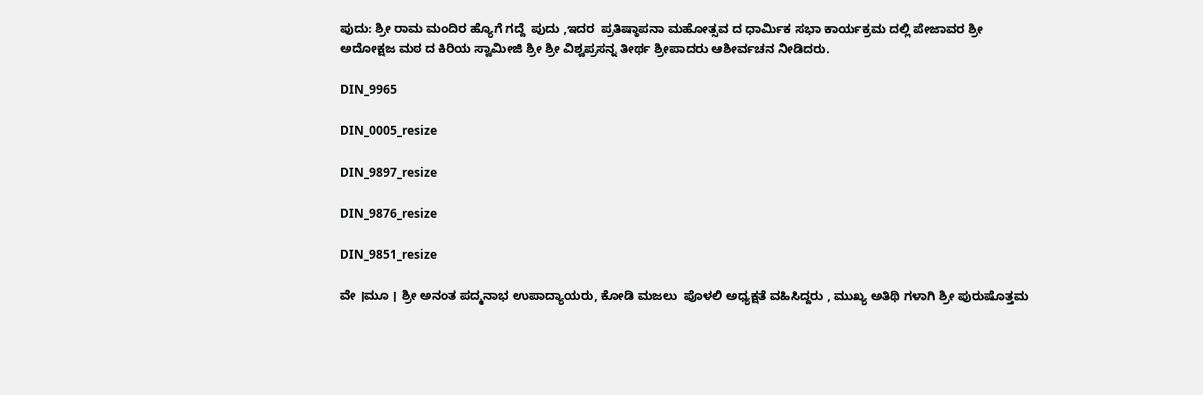ಪುದು: ಶ್ರೀ ರಾಮ ಮಂದಿರ ಹ್ಯೊಗೆ ಗದ್ದೆ  ಪುದು ,ಇದರ  ಪ್ರತಿಷ್ಠಾಪನಾ ಮಹೋತ್ಸವ ದ ಧಾರ್ಮಿಕ ಸಭಾ ಕಾರ್ಯಕ್ರಮ ದಲ್ಲಿ ಪೇಜಾವರ ಶ್ರೀ ಅದೋಕ್ಷಜ ಮಠ ದ ಕಿರಿಯ ಸ್ವಾಮೀಜಿ ಶ್ರೀ ಶ್ರೀ ವಿಶ್ವಪ್ರಸನ್ನ ತೀರ್ಥ ಶ್ರೀಪಾದರು ಆಶೀರ್ವಚನ ನೀಡಿದರು.

DIN_9965

DIN_0005_resize

DIN_9897_resize

DIN_9876_resize

DIN_9851_resize

ವೇ ।ಮೂ । ಶ್ರೀ ಅನಂತ ಪದ್ಮನಾಭ ಉಪಾದ್ಯಾಯರು, ಕೋಡಿ ಮಜಲು  ಪೊಳಲಿ ಅಧ್ಯಕ್ಷತೆ ವಹಿಸಿದ್ದರು , ಮುಖ್ಯ ಅತಿಥಿ ಗಳಾಗಿ ಶ್ರೀ ಪುರುಷೊತ್ತಮ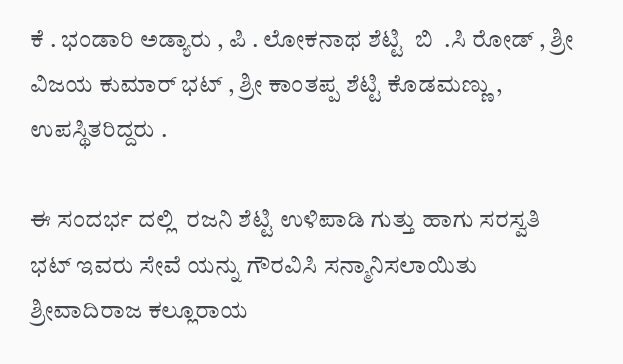ಕೆ . ಭಂಡಾರಿ ಅಡ್ಯಾರು , ಪಿ . ಲೋಕನಾಥ ಶೆಟ್ಟಿ  ಬಿ  .ಸಿ ರೋಡ್ , ಶ್ರೀ ವಿಜಯ ಕುಮಾರ್ ಭಟ್ , ಶ್ರೀ ಕಾಂತಪ್ಪ ಶೆಟ್ಟಿ ಕೊಡಮಣ್ಣು , ಉಪಸ್ಥಿತರಿದ್ದರು .

ಈ ಸಂದರ್ಭ ದಲ್ಲಿ  ರಜನಿ ಶೆಟ್ಟಿ ಉಳಿಪಾಡಿ ಗುತ್ತು ಹಾಗು ಸರಸ್ವತಿ ಭಟ್ ಇವರು ಸೇವೆ ಯನ್ನು ಗೌರವಿಸಿ ಸನ್ಮಾನಿಸಲಾಯಿತು ಶ್ರೀವಾದಿರಾಜ ಕಲ್ಲೂರಾಯ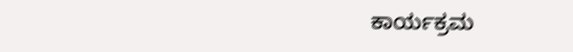ಕಾರ್ಯಕ್ರಮ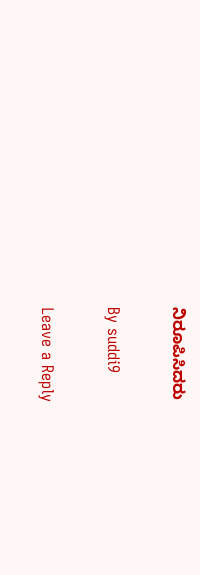ನಿರೂಪಿಸಿದರು

By suddi9

Leave a Reply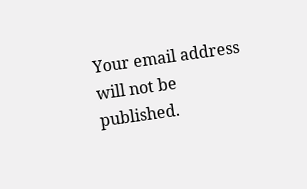Your email address will not be published.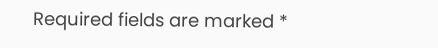Required fields are marked *